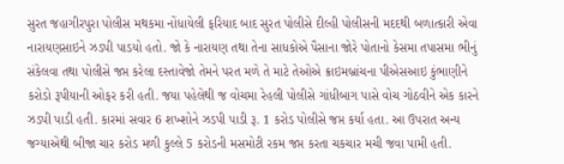સુરત જહાગીરપુરા પોલીસ મથકમા નોંધાયેલી ફરિયાદ બાદ સુરત પોલીસે દીલ્હી પોલીસની મદદથી બળાત્કારી એવા નારાયણસાઇને ઝડપી પાડયો હતો. જો કે નારાયણ તથા તેના સાધકોએ પૈસાના જોરે પોતાનો કેસમા તપાસમા ભીનું સંકેલવા તથા પોલીસે જપ્ત કરેલા દસ્તાવેજો તેમને પરત મળે તે માટે તેઓએ ક્રાઇમબ્રાંચના પીએસઆઇ કુંભાણીને કરોડો રૂપીયાની ઓફર કરી હતી. જયા પહેલેથી જ વોચમા રેહલી પોલીસે ગાંધીબાગ પાસે વોચ ગોઠવીને એક કારને ઝડપી પાડી હતી. કારમાં સવાર 6 શખ્શોને ઝડપી પાડી રૂ. 1 કરોડ પોલીસે જપ્ત કર્યા હતા. આ ઉપરાત અન્ય જગ્યાએથી બીજા ચાર કરોડ મળી કુલ્લે 5 કરોડની મસમોટી રકમ જપ્ત કરતા ચકચાર મચી જવા પામી હતી.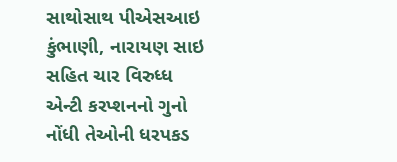સાથોસાથ પીએસઆઇ કુંભાણી, નારાયણ સાઇ સહિત ચાર વિરુધ્ધ એન્ટી કરપ્શનનો ગુનો નોંધી તેઓની ધરપકડ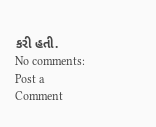કરી હતી.
No comments:
Post a Comment